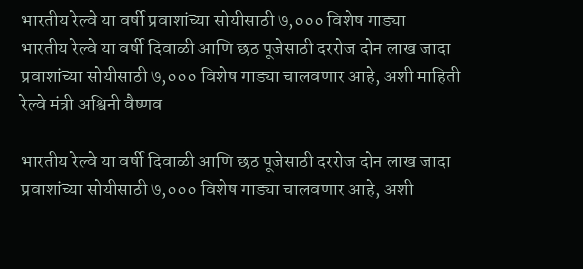भारतीय रेल्वे या वर्षी प्रवाशांच्या सोयीसाठी ७,००० विशेष गाड्या
भारतीय रेल्वे या वर्षी दिवाळी आणि छठ पूजेसाठी दररोज दोन लाख जादा प्रवाशांच्या सोयीसाठी ७,००० विशेष गाड्या चालवणार आहे, अशी माहिती रेल्वे मंत्री अश्विनी वैष्णव

भारतीय रेल्वे या वर्षी दिवाळी आणि छठ पूजेसाठी दररोज दोन लाख जादा प्रवाशांच्या सोयीसाठी ७,००० विशेष गाड्या चालवणार आहे, अशी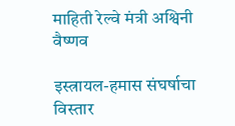माहिती रेल्वे मंत्री अश्विनी वैष्णव

इस्त्रायल-हमास संघर्षाचा विस्तार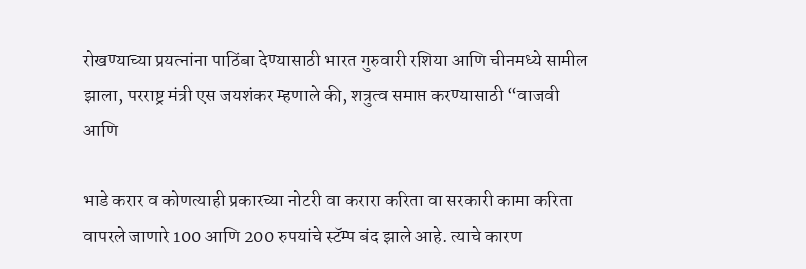रोखण्याच्या प्रयत्नांना पाठिंबा देण्यासाठी भारत गुरुवारी रशिया आणि चीनमध्ये सामील झाला, परराष्ट्र मंत्री एस जयशंकर म्हणाले की, शत्रुत्व समाप्त करण्यासाठी “वाजवी आणि

भाडे करार व कोणत्याही प्रकारच्या नोटरी वा करारा करिता वा सरकारी कामा करिता वापरले जाणारे 100 आणि 200 रुपयांचे स्टॅम्प बंद झाले आहे. त्याचे कारण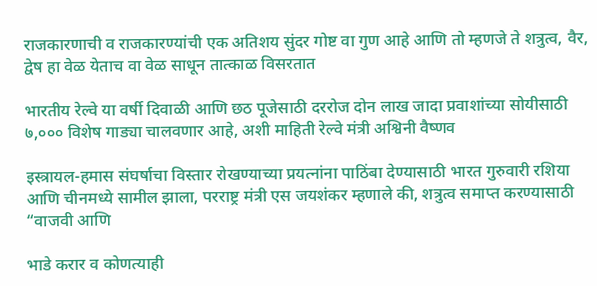राजकारणाची व राजकारण्यांची एक अतिशय सुंदर गोष्ट वा गुण आहे आणि तो म्हणजे ते शत्रुत्व, वैर, द्वेष हा वेळ येताच वा वेळ साधून तात्काळ विसरतात

भारतीय रेल्वे या वर्षी दिवाळी आणि छठ पूजेसाठी दररोज दोन लाख जादा प्रवाशांच्या सोयीसाठी ७,००० विशेष गाड्या चालवणार आहे, अशी माहिती रेल्वे मंत्री अश्विनी वैष्णव

इस्त्रायल-हमास संघर्षाचा विस्तार रोखण्याच्या प्रयत्नांना पाठिंबा देण्यासाठी भारत गुरुवारी रशिया आणि चीनमध्ये सामील झाला, परराष्ट्र मंत्री एस जयशंकर म्हणाले की, शत्रुत्व समाप्त करण्यासाठी “वाजवी आणि

भाडे करार व कोणत्याही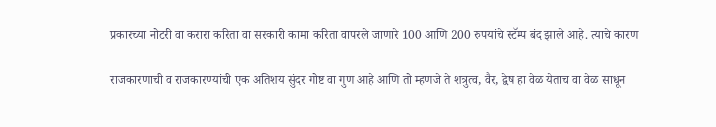प्रकारच्या नोटरी वा करारा करिता वा सरकारी कामा करिता वापरले जाणारे 100 आणि 200 रुपयांचे स्टॅम्प बंद झाले आहे. त्याचे कारण

राजकारणाची व राजकारण्यांची एक अतिशय सुंदर गोष्ट वा गुण आहे आणि तो म्हणजे ते शत्रुत्व, वैर, द्वेष हा वेळ येताच वा वेळ साधून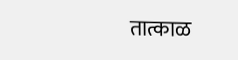तात्काळ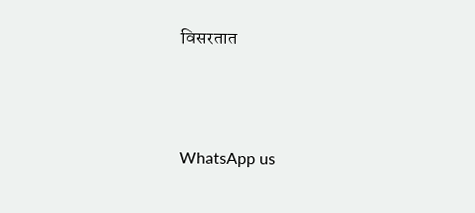विसरतात





WhatsApp us